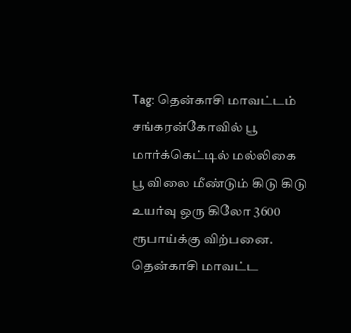Tag: தென்காசி மாவட்டம்
சங்கரன்கோவில் பூ மார்க்கெட்டில் மல்லிகை பூ விலை மீண்டும் கிடு கிடு உயர்வு ஒரு கிலோ 3600 ரூபாய்க்கு விற்பனை.
தென்காசி மாவட்ட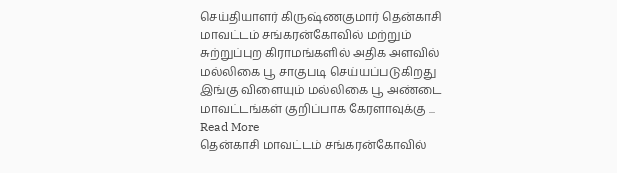செய்தியாளர் கிருஷ்ணகுமார் தென்காசி மாவட்டம் சங்கரன்கோவில் மற்றும் சுற்றுப்புற கிராமங்களில் அதிக அளவில் மல்லிகை பூ சாகுபடி செய்யப்படுகிறது இங்கு விளையும் மல்லிகை பூ அண்டை மாவட்டங்கள் குறிப்பாக கேரளாவுக்கு ... Read More
தென்காசி மாவட்டம் சங்கரன்கோவில்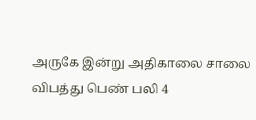அருகே இன்று அதிகாலை சாலை விபத்து பெண் பலி 4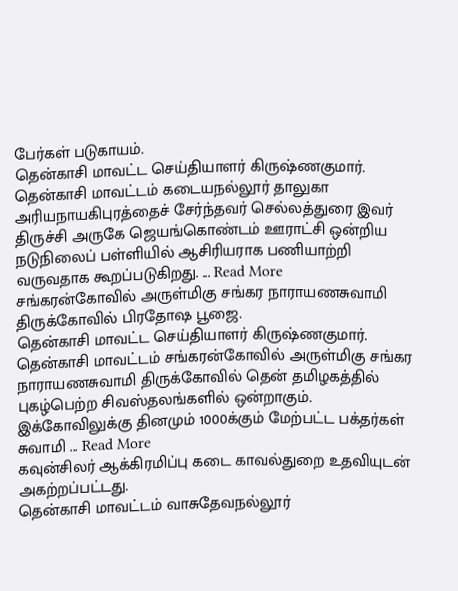பேர்கள் படுகாயம்.
தென்காசி மாவட்ட செய்தியாளர் கிருஷ்ணகுமார். தென்காசி மாவட்டம் கடையநல்லூர் தாலுகா அரியநாயகிபுரத்தைச் சேர்ந்தவர் செல்லத்துரை இவர் திருச்சி அருகே ஜெயங்கொண்டம் ஊராட்சி ஒன்றிய நடுநிலைப் பள்ளியில் ஆசிரியராக பணியாற்றி வருவதாக கூறப்படுகிறது. ... Read More
சங்கரன்கோவில் அருள்மிகு சங்கர நாராயணசுவாமி திருக்கோவில் பிரதோஷ பூஜை.
தென்காசி மாவட்ட செய்தியாளர் கிருஷ்ணகுமார். தென்காசி மாவட்டம் சங்கரன்கோவில் அருள்மிகு சங்கர நாராயணசுவாமி திருக்கோவில் தென் தமிழகத்தில் புகழ்பெற்ற சிவஸ்தலங்களில் ஒன்றாகும். இக்கோவிலுக்கு தினமும் 1000க்கும் மேற்பட்ட பக்தர்கள் சுவாமி ... Read More
கவுன்சிலர் ஆக்கிரமிப்பு கடை காவல்துறை உதவியுடன் அகற்றப்பட்டது.
தென்காசி மாவட்டம் வாசுதேவநல்லூர்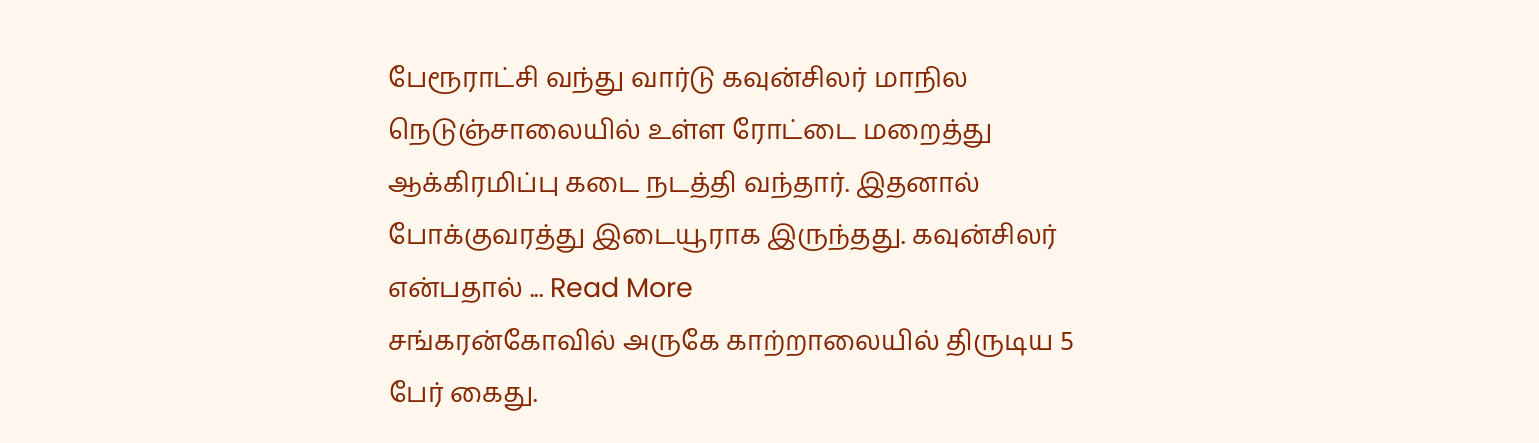பேரூராட்சி வந்து வார்டு கவுன்சிலர் மாநில நெடுஞ்சாலையில் உள்ள ரோட்டை மறைத்து ஆக்கிரமிப்பு கடை நடத்தி வந்தார். இதனால் போக்குவரத்து இடையூராக இருந்தது. கவுன்சிலர் என்பதால் ... Read More
சங்கரன்கோவில் அருகே காற்றாலையில் திருடிய 5 பேர் கைது.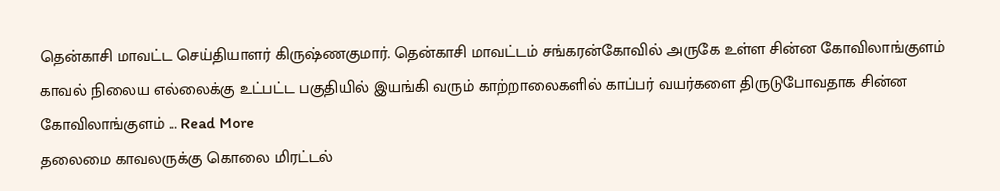தென்காசி மாவட்ட செய்தியாளர் கிருஷ்ணகுமார். தென்காசி மாவட்டம் சங்கரன்கோவில் அருகே உள்ள சின்ன கோவிலாங்குளம் காவல் நிலைய எல்லைக்கு உட்பட்ட பகுதியில் இயங்கி வரும் காற்றாலைகளில் காப்பர் வயர்களை திருடுபோவதாக சின்ன கோவிலாங்குளம் ... Read More
தலைமை காவலருக்கு கொலை மிரட்டல்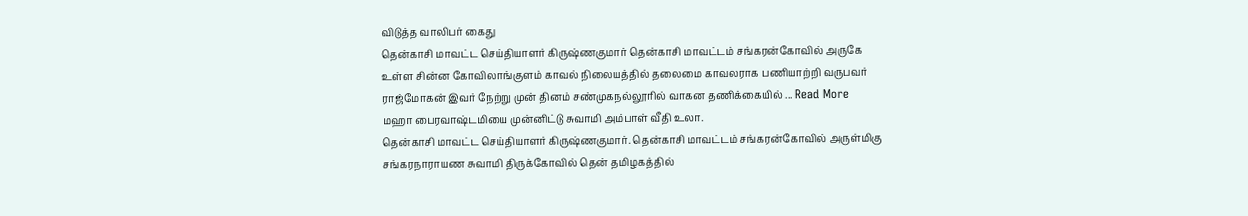விடுத்த வாலிபர் கைது
தென்காசி மாவட்ட செய்தியாளர் கிருஷ்ணகுமார் தென்காசி மாவட்டம் சங்கரன்கோவில் அருகே உள்ள சின்ன கோவிலாங்குளம் காவல் நிலையத்தில் தலைமை காவலராக பணியாற்றி வருபவர் ராஜ்மோகன் இவர் நேற்று முன் தினம் சண்முகநல்லூரில் வாகன தணிக்கையில் ... Read More
மஹா பைரவாஷ்டமியை முன்னிட்டு சுவாமி அம்பாள் வீதி உலா.
தென்காசி மாவட்ட செய்தியாளர் கிருஷ்ணகுமார். தென்காசி மாவட்டம் சங்கரன்கோவில் அருள்மிகு சங்கரநாராயண சுவாமி திருக்கோவில் தென் தமிழகத்தில்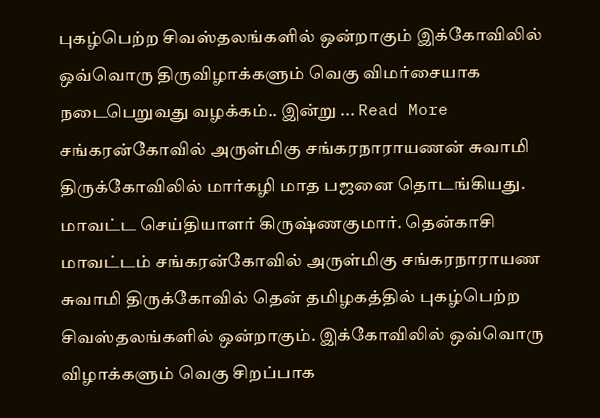புகழ்பெற்ற சிவஸ்தலங்களில் ஒன்றாகும் இக்கோவிலில் ஒவ்வொரு திருவிழாக்களும் வெகு விமர்சையாக நடைபெறுவது வழக்கம்.. இன்று ... Read More
சங்கரன்கோவில் அருள்மிகு சங்கரநாராயணன் சுவாமி திருக்கோவிலில் மார்கழி மாத பஜனை தொடங்கியது.
மாவட்ட செய்தியாளர் கிருஷ்ணகுமார். தென்காசி மாவட்டம் சங்கரன்கோவில் அருள்மிகு சங்கரநாராயண சுவாமி திருக்கோவில் தென் தமிழகத்தில் புகழ்பெற்ற சிவஸ்தலங்களில் ஒன்றாகும். இக்கோவிலில் ஒவ்வொரு விழாக்களும் வெகு சிறப்பாக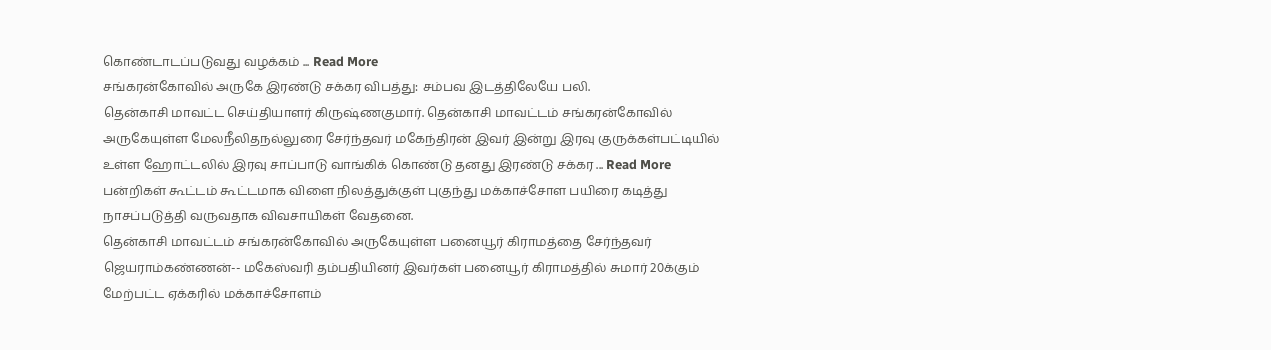கொண்டாடப்படுவது வழக்கம் ... Read More
சங்கரன்கோவில் அருகே இரண்டு சக்கர விபத்து: சம்பவ இடத்திலேயே பலி.
தென்காசி மாவட்ட செய்தியாளர் கிருஷ்ணகுமார். தென்காசி மாவட்டம் சங்கரன்கோவில் அருகேயுள்ள மேலநீலிதநல்லுரை சேர்ந்தவர் மகேந்திரன் இவர் இன்று இரவு குருக்கள்பட்டியில் உள்ள ஹோட்டலில் இரவு சாப்பாடு வாங்கிக் கொண்டு தனது இரண்டு சக்கர ... Read More
பன்றிகள் கூட்டம் கூட்டமாக விளை நிலத்துக்குள் புகுந்து மக்காச்சோள பயிரை கடித்து நாசப்படுத்தி வருவதாக விவசாயிகள் வேதனை.
தென்காசி மாவட்டம் சங்கரன்கோவில் அருகேயுள்ள பனையூர் கிராமத்தை சேர்ந்தவர் ஜெயராம்கண்ணன்-- மகேஸ்வரி தம்பதியினர் இவர்கள் பனையூர் கிராமத்தில் சுமார் 20க்கும் மேற்பட்ட ஏக்கரில் மக்காச்சோளம்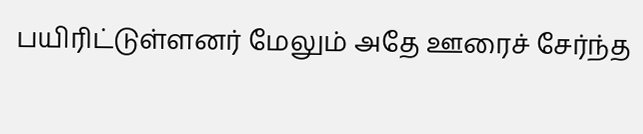பயிரிட்டுள்ளனர் மேலும் அதே ஊரைச் சேர்ந்த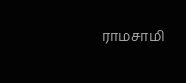ராமசாமி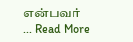என்பவர் ... Read More